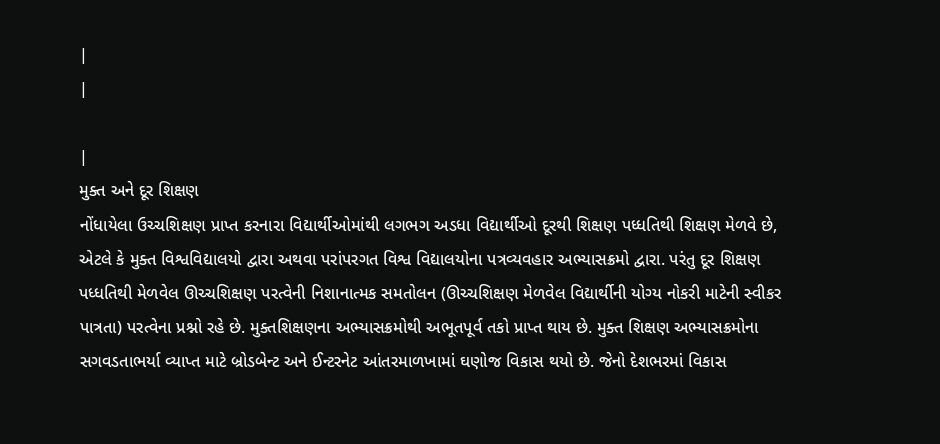|
|

|
મુક્ત અને દૂર શિક્ષણ
નોંધાયેલા ઉચ્ચશિક્ષણ પ્રાપ્ત કરનારા વિદ્યાર્થીઓમાંથી લગભગ અડધા વિદ્યાર્થીઓ દૂરથી શિક્ષણ પધ્ધતિથી શિક્ષણ મેળવે છે, એટલે કે મુક્ત વિશ્વવિદ્યાલયો દ્વારા અથવા પરાંપરગત વિશ્વ વિદ્યાલયોના પત્રવ્યવહાર અભ્યાસક્રમો દ્વારા. પરંતુ દૂર શિક્ષણ પધ્ધતિથી મેળવેલ ઊચ્ચશિક્ષણ પરત્વેની નિશાનાત્મક સમતોલન (ઊચ્ચશિક્ષણ મેળવેલ વિદ્યાર્થીની યોગ્ય નોકરી માટેની સ્વીકર પાત્રતા) પરત્વેના પ્રશ્નો રહે છે. મુક્તશિક્ષણના અભ્યાસક્રમોથી અભૂતપૂર્વ તકો પ્રાપ્ત થાય છે. મુક્ત શિક્ષણ અભ્યાસક્રમોના સગવડતાભર્યા વ્યાપ્ત માટે બ્રોડબેન્ટ અને ઈન્ટરનેટ આંતરમાળખામાં ઘણોજ વિકાસ થયો છે. જેનો દેશભરમાં વિકાસ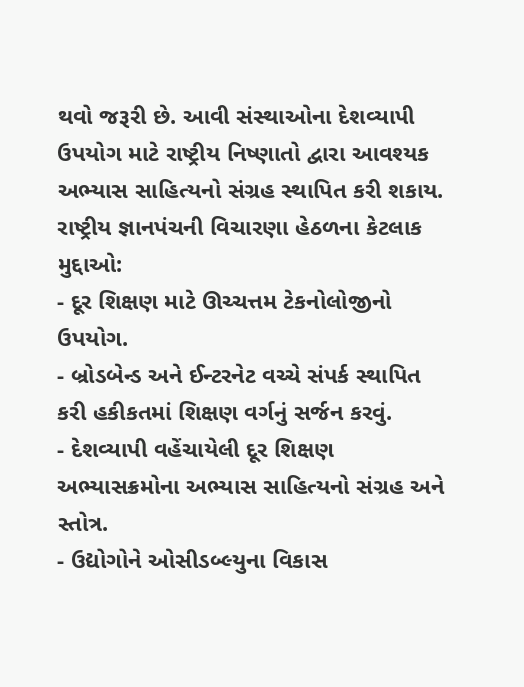થવો જરૂરી છે. આવી સંસ્થાઓના દેશવ્યાપી ઉપયોગ માટે રાષ્ટ્રીય નિષ્ણાતો દ્વારા આવશ્યક અભ્યાસ સાહિત્યનો સંગ્રહ સ્થાપિત કરી શકાય.
રાષ્ટ્રીય જ્ઞાનપંચની વિચારણા હેઠળના કેટલાક મુદ્દાઓ:
- દૂર શિક્ષણ માટે ઊચ્ચત્તમ ટેકનોલોજીનો ઉપયોગ.
- બ્રોડબેન્ડ અને ઈન્ટરનેટ વચ્ચે સંપર્ક સ્થાપિત કરી હકીકતમાં શિક્ષણ વર્ગનું સર્જન કરવું.
- દેશવ્યાપી વહેંચાયેલી દૂર શિક્ષણ અભ્યાસક્રમોના અભ્યાસ સાહિત્યનો સંગ્રહ અને સ્તોત્ર.
- ઉદ્યોગોને ઓસીડબ્લ્યુના વિકાસ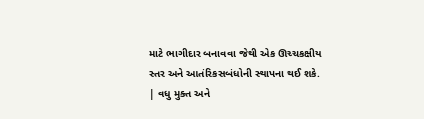માટે ભાગીદાર બનાવવા જેથી એક ઊચ્ચકક્ષીય સ્તર અને આતંરિકસબંધોની સ્થાપના થઈ શકે.
| વધુ મુક્ત અને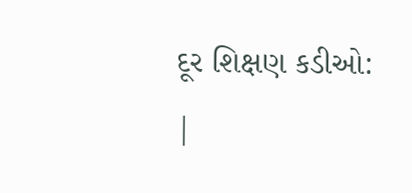દૂર શિક્ષણ કડીઓ: |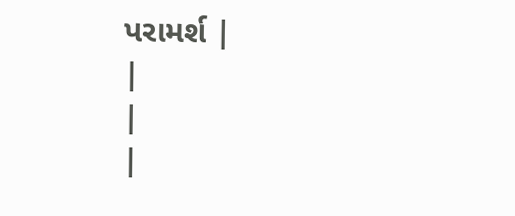પરામર્શ |
|
|
|